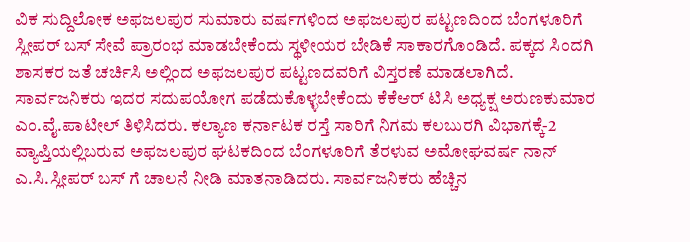ವಿಕ ಸುದ್ದಿಲೋಕ ಅಫಜಲಪುರ ಸುಮಾರು ವರ್ಷಗಳಿಂದ ಅಫಜಲಪುರ ಪಟ್ಟಣದಿಂದ ಬೆಂಗಳೂರಿಗೆ ಸ್ಲೀಪರ್ ಬಸ್ ಸೇವೆ ಪ್ರಾರಂಭ ಮಾಡಬೇಕೆಂದು ಸ್ಥಳೀಯರ ಬೇಡಿಕೆ ಸಾಕಾರಗೊಂಡಿದೆ. ಪಕ್ಕದ ಸಿಂದಗಿ ಶಾಸಕರ ಜತೆ ಚರ್ಚಿಸಿ ಅಲ್ಲಿಂದ ಅಫಜಲಪುರ ಪಟ್ಟಣದವರಿಗೆ ವಿಸ್ತರಣೆ ಮಾಡಲಾಗಿದೆ. ಸಾರ್ವಜನಿಕರು ಇದರ ಸದುಪಯೋಗ ಪಡೆದುಕೊಳ್ಳಬೇಕೆಂದು ಕೆಕೆಆರ್ ಟಿಸಿ ಅಧ್ಯಕ್ಷ ಅರುಣಕುಮಾರ ಎಂ.ವೈ.ಪಾಟೀಲ್ ತಿಳಿಸಿದರು. ಕಲ್ಯಾಣ ಕರ್ನಾಟಕ ರಸ್ತೆ ಸಾರಿಗೆ ನಿಗಮ ಕಲಬುರಗಿ ವಿಭಾಗಕ್ಕೆ-2 ವ್ಯಾಪ್ತಿಯಲ್ಲಿಬರುವ ಅಫಜಲಪುರ ಘಟಕದಿಂದ ಬೆಂಗಳೂರಿಗೆ ತೆರಳುವ ಅಮೋಘವರ್ಷ ನಾನ್ ಎ.ಸಿ.ಸ್ಲೀಪರ್ ಬಸ್ ಗೆ ಚಾಲನೆ ನೀಡಿ ಮಾತನಾಡಿದರು. ಸಾರ್ವಜನಿಕರು ಹೆಚ್ಚಿನ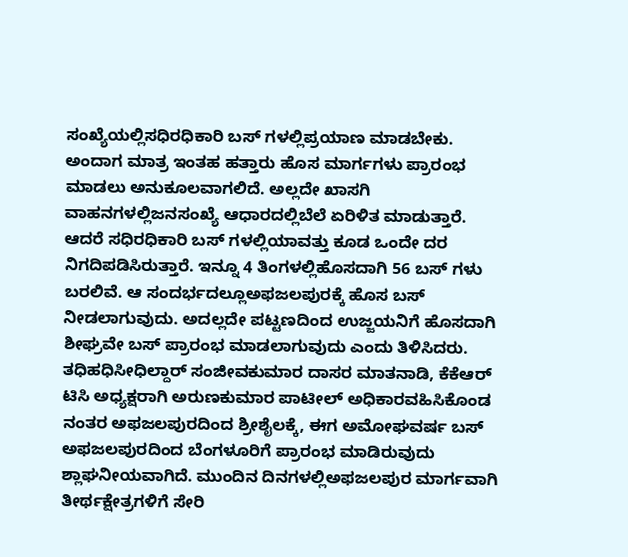ಸಂಖ್ಯೆಯಲ್ಲಿಸಧಿರಧಿಕಾರಿ ಬಸ್ ಗಳಲ್ಲಿಪ್ರಯಾಣ ಮಾಡಬೇಕು. ಅಂದಾಗ ಮಾತ್ರ ಇಂತಹ ಹತ್ತಾರು ಹೊಸ ಮಾರ್ಗಗಳು ಪ್ರಾರಂಭ ಮಾಡಲು ಅನುಕೂಲವಾಗಲಿದೆ. ಅಲ್ಲದೇ ಖಾಸಗಿ ವಾಹನಗಳಲ್ಲಿಜನಸಂಖ್ಯೆ ಆಧಾರದಲ್ಲಿಬೆಲೆ ಏರಿಳಿತ ಮಾಡುತ್ತಾರೆ. ಆದರೆ ಸಧಿರಧಿಕಾರಿ ಬಸ್ ಗಳಲ್ಲಿಯಾವತ್ತು ಕೂಡ ಒಂದೇ ದರ ನಿಗದಿಪಡಿಸಿರುತ್ತಾರೆ. ಇನ್ನೂ 4 ತಿಂಗಳಲ್ಲಿಹೊಸದಾಗಿ 56 ಬಸ್ ಗಳು ಬರಲಿವೆ. ಆ ಸಂದರ್ಭದಲ್ಲೂಅಫಜಲಪುರಕ್ಕೆ ಹೊಸ ಬಸ್ ನೀಡಲಾಗುವುದು. ಅದಲ್ಲದೇ ಪಟ್ಟಣದಿಂದ ಉಜ್ಜಯನಿಗೆ ಹೊಸದಾಗಿ ಶೀಘ್ರವೇ ಬಸ್ ಪ್ರಾರಂಭ ಮಾಡಲಾಗುವುದು ಎಂದು ತಿಳಿಸಿದರು. ತಧಿಹಧಿಸೀಧಿಲ್ದಾರ್ ಸಂಜೀವಕುಮಾರ ದಾಸರ ಮಾತನಾಡಿ, ಕೆಕೆಆರ್ ಟಿಸಿ ಅಧ್ಯಕ್ಷರಾಗಿ ಅರುಣಕುಮಾರ ಪಾಟೀಲ್ ಅಧಿಕಾರವಹಿಸಿಕೊಂಡ ನಂತರ ಅಫಜಲಪುರದಿಂದ ಶ್ರೀಶೈಲಕ್ಕೆ, ಈಗ ಅಮೋಘವರ್ಷ ಬಸ್ ಅಫಜಲಪುರದಿಂದ ಬೆಂಗಳೂರಿಗೆ ಪ್ರಾರಂಭ ಮಾಡಿರುವುದು ಶ್ಲಾಘನೀಯವಾಗಿದೆ. ಮುಂದಿನ ದಿನಗಳಲ್ಲಿಅಫಜಲಪುರ ಮಾರ್ಗವಾಗಿ ತೀರ್ಥಕ್ಷೇತ್ರಗಳಿಗೆ ಸೇರಿ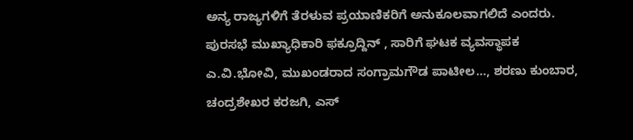ಅನ್ಯ ರಾಜ್ಯಗಳಿಗೆ ತೆರಳುವ ಪ್ರಯಾಣಿಕರಿಗೆ ಅನುಕೂಲವಾಗಲಿದೆ ಎಂದರು. ಪುರಸಭೆ ಮುಖ್ಯಾಧಿಕಾರಿ ಫಕ್ರೂದ್ದಿನ್ , ಸಾರಿಗೆ ಘಟಕ ವ್ಯವಸ್ಥಾಪಕ ಎ.ವಿ.ಭೋವಿ, ಮುಖಂಡರಾದ ಸಂಗ್ರಾಮಗೌಡ ಪಾಟೀಲ…, ಶರಣು ಕುಂಬಾರ, ಚಂದ್ರಶೇಖರ ಕರಜಗಿ, ಎಸ್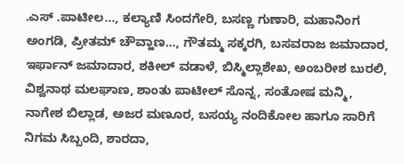.ಎಸ್ .ಪಾಟೀಲ…, ಕಲ್ಯಾಣಿ ಸಿಂದಗೇರಿ, ಬಸಣ್ಣ ಗುಣಾರಿ, ಮಹಾನಿಂಗ ಅಂಗಡಿ, ಪ್ರೀತಮ್ ಚೌವ್ಹಾಣ…, ಗೌತಮ್ಮ ಸಕ್ಕರಗಿ, ಬಸವರಾಜ ಜಮಾದಾರ, ಇರ್ಫಾನ್ ಜಮಾದಾರ, ಶಕೀಲ್ ವಡಾಳೆ, ಬಿಸ್ಮಿಲ್ಲಾಶೇಖ, ಅಂಬರೀಶ ಬುರಲಿ, ವಿಶ್ವನಾಥ ಮಲಘಾಣ, ಶಾಂತು ಪಾಟೀಲ್ ಸೊನ್ನ, ಸಂತೋಷ ಮನ್ಮಿ, ನಾಗೇಶ ಬಿಲ್ಲಾಡ, ಅಜರ ಮಣೂರ, ಬಸಯ್ಯ ನಂದಿಕೋಲ ಹಾಗೂ ಸಾರಿಗೆ ನಿಗಮ ಸಿಬ್ಬಂದಿ, ಶಾರದಾ,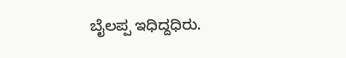ಬೈಲಪ್ಪ ಇಧಿದ್ದಧಿರು.